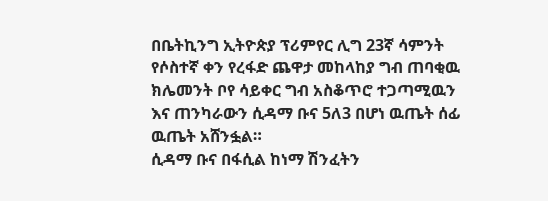በቤትኪንግ ኢትዮጵያ ፕሪምየር ሊግ 23ኛ ሳምንት የሶስተኛ ቀን የረፋድ ጨዋታ መከላከያ ግብ ጠባቂዉ ክሌመንት ቦየ ሳይቀር ግብ አስቆጥሮ ተጋጣሚዉን እና ጠንካራውን ሲዳማ ቡና 5ለ3 በሆነ ዉጤት ሰፊ ዉጤት አሸንፏል።
ሲዳማ ቡና በፋሲል ከነማ ሽንፈትን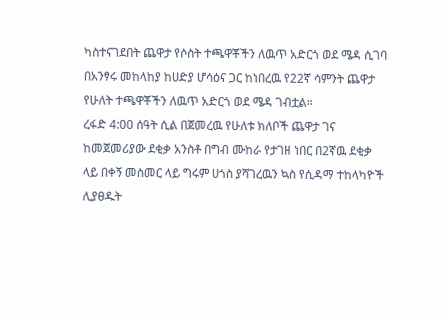ካስተናገደበት ጨዋታ የሶስት ተጫዋቾችን ለዉጥ አድርጎ ወደ ሜዳ ሲገባ በአንፃሩ መከላከያ ከሀድያ ሆሳዕና ጋር ከነበረዉ የ22ኛ ሳምንት ጨዋታ የሁለት ተጫዋቾችን ለዉጥ አድርጎ ወደ ሜዳ ገብቷል።
ረፋድ 4:00 ሰዓት ሲል በጀመረዉ የሁለቱ ክለቦች ጨዋታ ገና ከመጀመሪያው ደቂቃ አንስቶ በግብ ሙከራ የታገዘ ነበር በ2ኛዉ ደቂቃ ላይ በቀኝ መስመር ላይ ግሩም ሀጎስ ያሻገረዉን ኳስ የሲዳማ ተከላካዮች ሊያፀዱት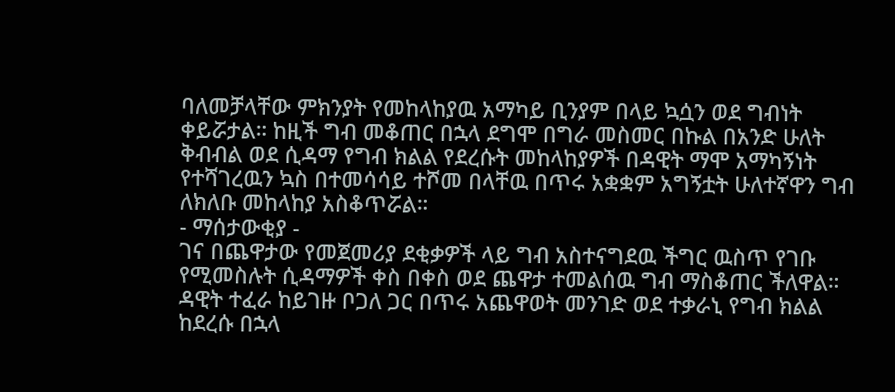ባለመቻላቸው ምክንያት የመከላከያዉ አማካይ ቢንያም በላይ ኳሷን ወደ ግብነት ቀይሯታል። ከዚች ግብ መቆጠር በኋላ ደግሞ በግራ መስመር በኩል በአንድ ሁለት ቅብብል ወደ ሲዳማ የግብ ክልል የደረሱት መከላከያዎች በዳዊት ማሞ አማካኝነት የተሻገረዉን ኳስ በተመሳሳይ ተሾመ በላቸዉ በጥሩ አቋቋም አግኝቷት ሁለተኛዋን ግብ ለክለቡ መከላከያ አስቆጥሯል።
- ማሰታውቂያ -
ገና በጨዋታው የመጀመሪያ ደቂቃዎች ላይ ግብ አስተናግደዉ ችግር ዉስጥ የገቡ የሚመስሉት ሲዳማዎች ቀስ በቀስ ወደ ጨዋታ ተመልሰዉ ግብ ማስቆጠር ችለዋል። ዳዊት ተፈራ ከይገዙ ቦጋለ ጋር በጥሩ አጨዋወት መንገድ ወደ ተቃራኒ የግብ ክልል ከደረሱ በኋላ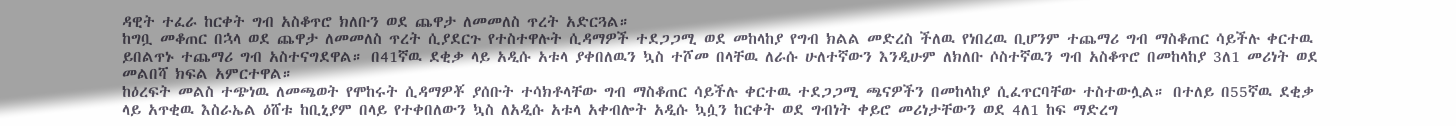ዳዊት ተፈራ ከርቀት ግብ አስቆጥሮ ክለቡን ወደ ጨዋታ ለመመለስ ጥረት አድርጓል።
ከግቧ መቆጠር በኋላ ወደ ጨዋታ ለመመለስ ጥረት ሲያደርጉ የተስተዋሉት ሲዳማዎች ተደጋጋሚ ወደ መከላከያ የግብ ክልል መድረስ ችለዉ የነበረዉ ቢሆንም ተጨማሪ ግብ ማስቆጠር ሳይችሉ ቀርተዉ ይበልጥኑ ተጨማሪ ግብ አስተናግደዋል። በ41ኛዉ ደቂቃ ላይ አዲሱ አቱላ ያቀበለዉን ኳስ ተሾመ በላቸዉ ለራሱ ሁለተኛውን እንዲሁም ለክለቡ ሶስተኛዉን ግብ አስቆጥሮ በመከላከያ 3ለ1 መሪነት ወደ መልበሻ ክፍል አምርተዋል።
ከዕረፍት መልስ ተጭነዉ ለመጫወት የሞከሩት ሲዳማዎቾ ያሰቡት ተሳክቶላቸው ግብ ማስቆጠር ሳይችሉ ቀርተዉ ተደጋጋሚ ጫናዎችን በመከላከያ ሲፈጥርባቸው ተስተውሏል። በተለይ በ55ኛዉ ደቂቃ ላይ አጥቂዉ እስራኤል ዕሸቱ ከቢኒያም በላይ የተቀበለውን ኳስ ለአዲሱ አቱላ አቀብሎት አዲሱ ኳሷን ከርቀት ወደ ግብነት ቀይሮ መሪነታቸውን ወደ 4ለ1 ከፍ ማድረግ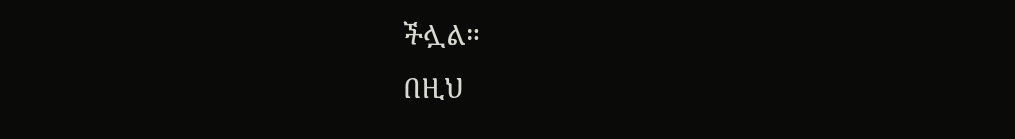ችሏል።
በዚህ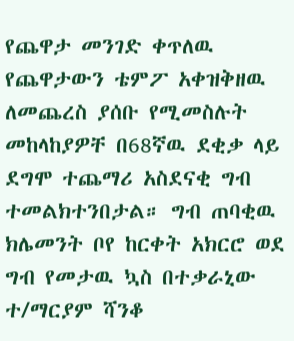የጨዋታ መንገድ ቀጥለዉ የጨዋታውን ቴምፖ አቀዝቅዘዉ ለመጨረስ ያሰቡ የሚመስሉት መከላከያዎቸ በ68ኛዉ ደቂቃ ላይ ደግሞ ተጨማሪ አስደናቂ ግብ ተመልክተንበታል። ግብ ጠባቂዉ ክሌመንት ቦየ ከርቀት አክርሮ ወደ ግብ የመታዉ ኳስ በተቃራኒው ተ/ማርያም ሻንቆ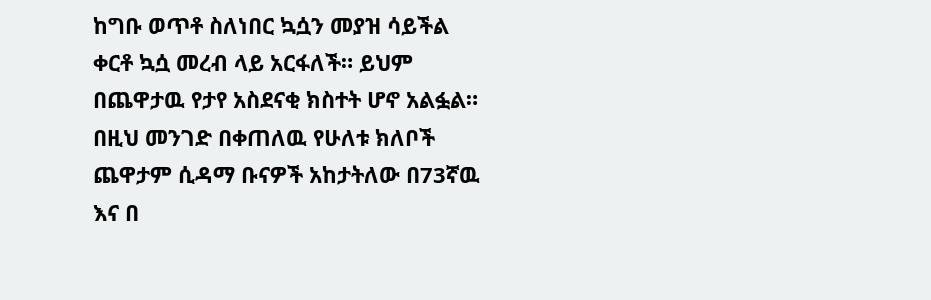ከግቡ ወጥቶ ስለነበር ኳሷን መያዝ ሳይችል ቀርቶ ኳሷ መረብ ላይ አርፋለች። ይህም በጨዋታዉ የታየ አስደናቂ ክስተት ሆኖ አልፏል።
በዚህ መንገድ በቀጠለዉ የሁለቱ ክለቦች ጨዋታም ሲዳማ ቡናዎች አከታትለው በ73ኛዉ እና በ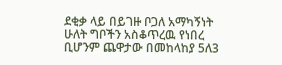ደቂቃ ላይ በይገዙ ቦጋለ አማካኝነት ሁለት ግቦችን አስቆጥረዉ የነበረ ቢሆንም ጨዋታው በመከላከያ 5ለ3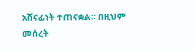አሸናፊነት ተጠናቋል። በዚህም መሰረት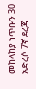መከላከያ ነጥቡን 30 አድረሶ 7ኛ ደረጃ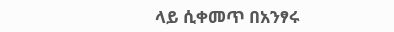ላይ ሲቀመጥ በአንፃሩ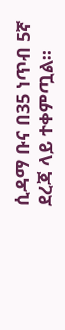ሲዳማ ቡና በ35 ነጥብ 5ኛ ደረጃ ላይ ተቀምጧል።